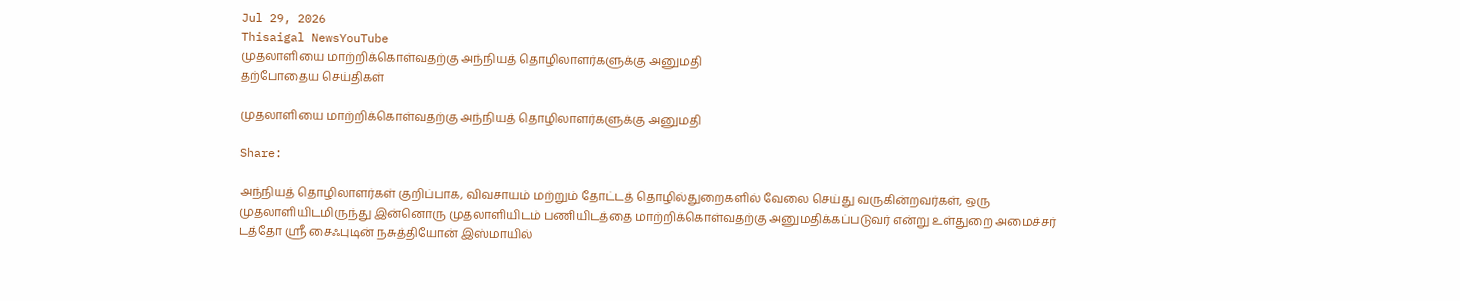Jul 29, 2026
Thisaigal NewsYouTube
முதலாளியை மாற்றிக்கொள்வதற்கு அந்நியத் தொழிலாளர்களுக்கு அனுமதி
தற்போதைய செய்திகள்

முதலாளியை மாற்றிக்கொள்வதற்கு அந்நியத் தொழிலாளர்களுக்கு அனுமதி

Share:

அந்நியத் தொழிலாளர்கள் குறிப்பாக, விவசாயம் மற்றும் தோட்டத் தொழில்துறைகளில் வேலை செய்து வருகின்றவர்கள், ஒரு முதலாளியிடமிருந்து இன்னொரு முதலாளியிடம் பணியிடத்தை மாற்றிக்கொள்வதற்கு அனுமதிக்கப்படுவர் என்று உள்துறை அமைச்சர் டத்தோ ஶ்ரீ சைஃபுடின் நசுத்தியோன் இஸ்மாயில்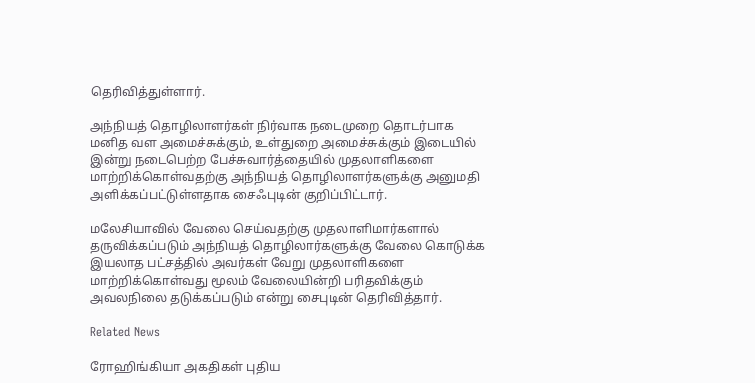தெரிவித்துள்ளார்.

அந்நியத் தொழிலாளர்கள் நிர்வாக நடைமுறை தொடர்பாக மனித வள அமைச்சுக்கும், உள்துறை அமைச்சுக்கும் இடையில் இன்று நடைபெற்ற பேச்சுவார்த்தையில் முதலாளிகளை மாற்றிக்கொள்வதற்கு அந்நியத் தொழிலாளர்களுக்கு அனுமதி அளிக்கப்பட்டுள்ளதாக சைஃபுடின் குறிப்பிட்டார்.

மலேசியாவில் வேலை செய்வதற்கு முதலாளிமார்களால் தருவிக்கப்படும் அந்நியத் தொழிலார்களுக்கு வேலை கொடுக்க இயலாத பட்சத்தில் அவர்கள் வேறு முதலாளிகளை மாற்றிக்கொள்வது மூலம் வேலையின்றி பரிதவிக்கும் அவலநிலை தடுக்கப்படும் என்று சைபுடின் தெரிவித்தார்.

Related News

ரோஹிங்கியா அகதிகள் புதிய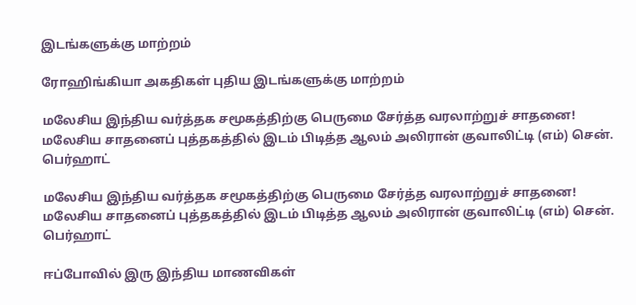இடங்களுக்கு மாற்றம்

ரோஹிங்கியா அகதிகள் புதிய இடங்களுக்கு மாற்றம்

மலேசிய இந்திய வர்த்தக சமூகத்திற்கு பெருமை சேர்த்த வரலாற்றுச் சாதனை! மலேசிய சாதனைப் புத்தகத்தில் இடம் பிடித்த ஆலம் அலிரான் குவாலிட்டி (எம்) சென். பெர்ஹாட்

மலேசிய இந்திய வர்த்தக சமூகத்திற்கு பெருமை சேர்த்த வரலாற்றுச் சாதனை! மலேசிய சாதனைப் புத்தகத்தில் இடம் பிடித்த ஆலம் அலிரான் குவாலிட்டி (எம்) சென். பெர்ஹாட்

ஈப்போவில் இரு இந்திய மாணவிகள்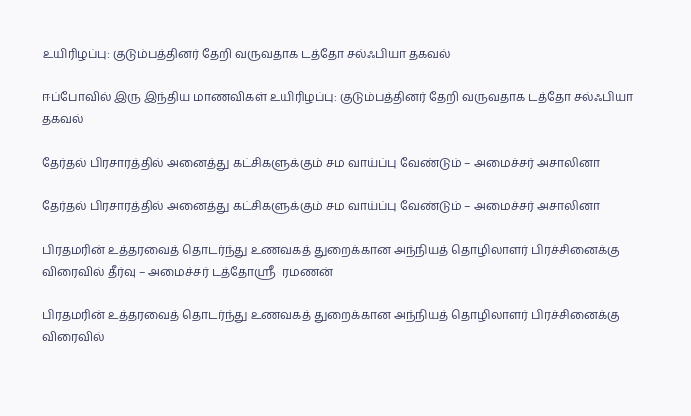உயிரிழப்பு: குடும்பத்தினர் தேறி வருவதாக டத்தோ சல்ஃபியா தகவல்

ஈப்போவில் இரு இந்திய மாணவிகள் உயிரிழப்பு: குடும்பத்தினர் தேறி வருவதாக டத்தோ சல்ஃபியா தகவல்

தேர்தல் பிரசாரத்தில் அனைத்து கட்சிகளுக்கும் சம வாய்ப்பு வேண்டும் – அமைச்சர் அசாலினா

தேர்தல் பிரசாரத்தில் அனைத்து கட்சிகளுக்கும் சம வாய்ப்பு வேண்டும் – அமைச்சர் அசாலினா

பிரதமரின் உத்தரவைத் தொடர்ந்து உணவகத் துறைக்கான அந்நியத் தொழிலாளர் பிரச்சினைக்கு விரைவில் தீர்வு – அமைச்சர் டத்தோஸ்ரீ  ரமணன்

பிரதமரின் உத்தரவைத் தொடர்ந்து உணவகத் துறைக்கான அந்நியத் தொழிலாளர் பிரச்சினைக்கு விரைவில்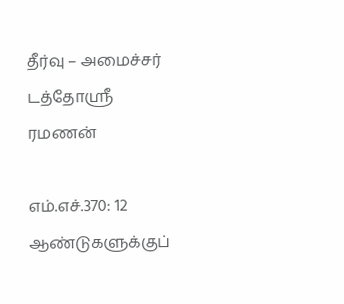தீர்வு – அமைச்சர் டத்தோஸ்ரீ ரமணன்

எம்.எச்.370: 12 ஆண்டுகளுக்குப்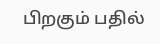பிறகும் பதில்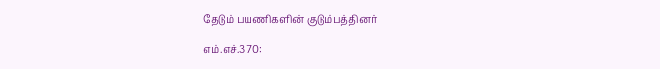தேடும் பயணிகளின் குடும்பத்தினர்

எம்.எச்.370: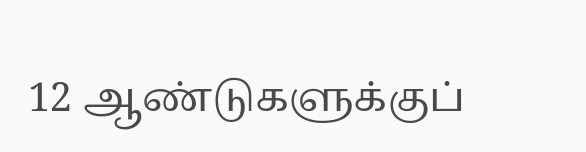12 ஆண்டுகளுக்குப்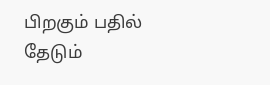பிறகும் பதில் தேடும்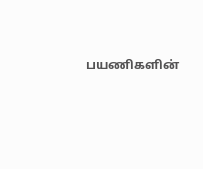பயணிகளின்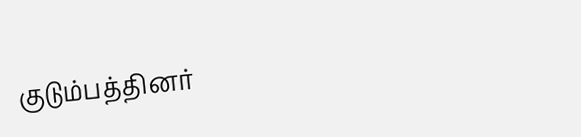குடும்பத்தினர்